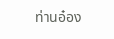ท่านอ๋อง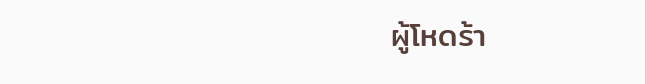ผู้โหดร้า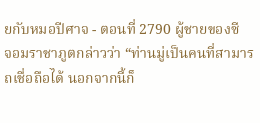ยกับหมอปีศาจ - ตอนที่ 2790 ผู้ชายของซี
จอมราชาภูตกล่าวว่า “ท่านมู่เป็นคนที่สามารถเชื่อถือได้ นอกจากนี้ก็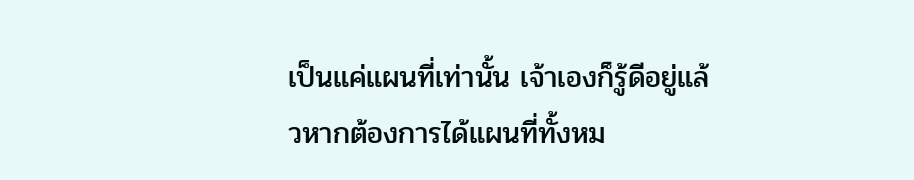เป็นแค่แผนที่เท่านั้น เจ้าเองก็รู้ดีอยู่แล้วหากต้องการได้แผนที่ทั้งหม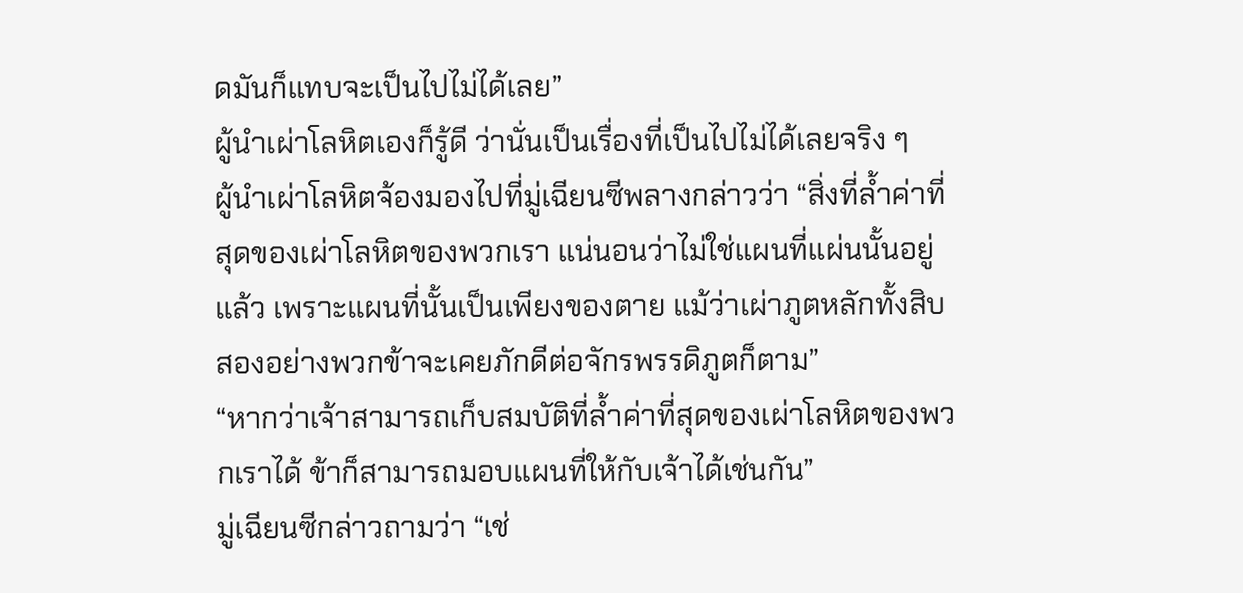ดมันก็แทบจะเป็นไปไม่ได้เลย”
ผู้นำเผ่าโลหิตเองก็รู้ดี ว่านั่นเป็นเรื่องที่เป็นไปไม่ได้เลยจริง ๆ
ผู้นำเผ่าโลหิตจ้องมองไปที่มู่เฉียนซีพลางกล่าวว่า “สิ่งที่ล้ำค่าที่สุดของเผ่าโลหิตของพวกเรา แน่นอนว่าไม่ใช่แผนที่แผ่นนั้นอยู่แล้ว เพราะแผนที่นั้นเป็นเพียงของตาย แม้ว่าเผ่าภูตหลักทั้งสิบสองอย่างพวกข้าจะเคยภักดีต่อจักรพรรดิภูตก็ตาม”
“หากว่าเจ้าสามารถเก็บสมบัติที่ล้ำค่าที่สุดของเผ่าโลหิตของพวกเราได้ ข้าก็สามารถมอบแผนที่ให้กับเจ้าได้เช่นกัน”
มู่เฉียนซีกล่าวถามว่า “เช่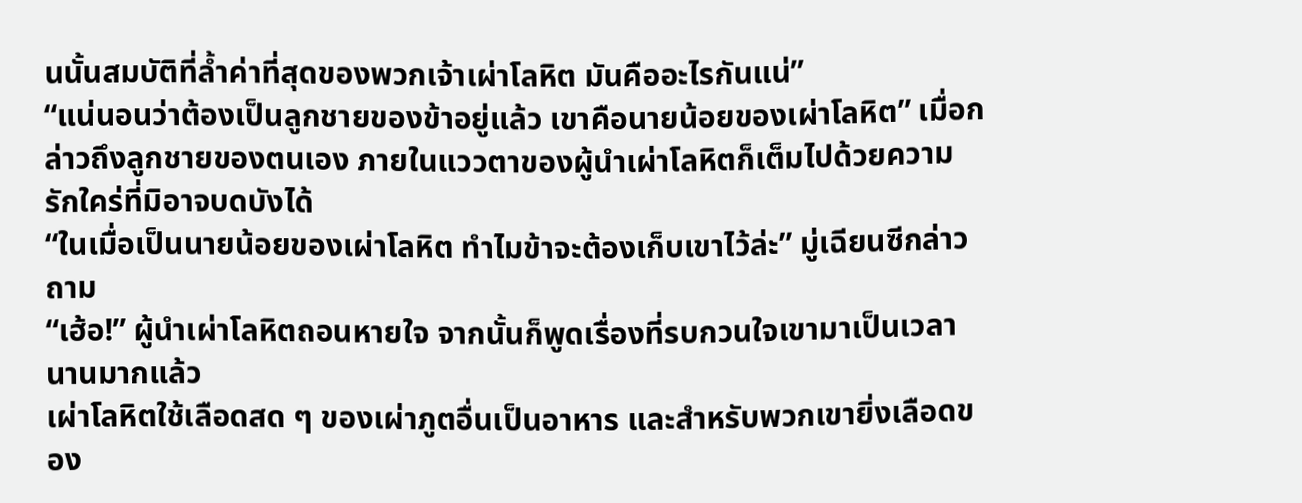นนั้นสมบัติที่ล้ำค่าที่สุดของพวกเจ้าเผ่าโลหิต มันคืออะไรกันแน่”
“แน่นอนว่าต้องเป็นลูกชายของข้าอยู่แล้ว เขาคือนายน้อยของเผ่าโลหิต” เมื่อกล่าวถึงลูกชายของตนเอง ภายในแววตาของผู้นำเผ่าโลหิตก็เต็มไปด้วยความรักใคร่ที่มิอาจบดบังได้
“ในเมื่อเป็นนายน้อยของเผ่าโลหิต ทำไมข้าจะต้องเก็บเขาไว้ล่ะ” มู่เฉียนซีกล่าวถาม
“เฮ้อ!” ผู้นำเผ่าโลหิตถอนหายใจ จากนั้นก็พูดเรื่องที่รบกวนใจเขามาเป็นเวลานานมากแล้ว
เผ่าโลหิตใช้เลือดสด ๆ ของเผ่าภูตอื่นเป็นอาหาร และสำหรับพวกเขายิ่งเลือดของ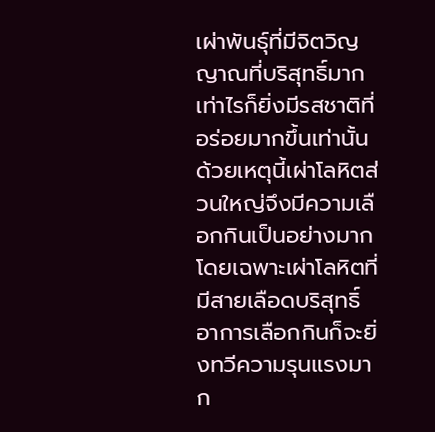เผ่าพันธุ์ที่มีจิตวิญญาณที่บริสุทธิ์มากเท่าไรก็ยิ่งมีรสชาติที่อร่อยมากขึ้นเท่านั้น
ด้วยเหตุนี้เผ่าโลหิตส่วนใหญ่จึงมีความเลือกกินเป็นอย่างมาก โดยเฉพาะเผ่าโลหิตที่มีสายเลือดบริสุทธิ์ อาการเลือกกินก็จะยิ่งทวีความรุนแรงมาก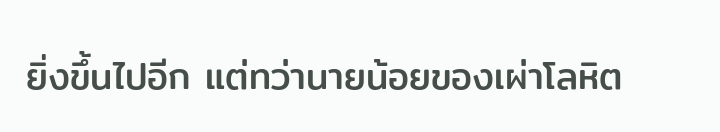ยิ่งขึ้นไปอีก แต่ทว่านายน้อยของเผ่าโลหิต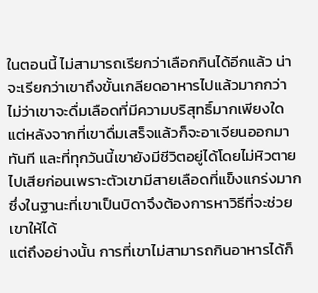ในตอนนี้ ไม่สามารถเรียกว่าเลือกกินได้อีกแล้ว น่าจะเรียกว่าเขาถึงขั้นเกลียดอาหารไปแล้วมากกว่า
ไม่ว่าเขาจะดื่มเลือดที่มีความบริสุทธิ์มากเพียงใด แต่หลังจากที่เขาดื่มเสร็จแล้วก็จะอาเจียนออกมาทันที และที่ทุกวันนี้เขายังมีชีวิตอยู่ได้โดยไม่หิวตายไปเสียก่อนเพราะตัวเขามีสายเลือดที่แข็งแกร่งมาก ซึ่งในฐานะที่เขาเป็นบิดาจึงต้องการหาวิธีที่จะช่วยเขาให้ได้
แต่ถึงอย่างนั้น การที่เขาไม่สามารถกินอาหารได้ก็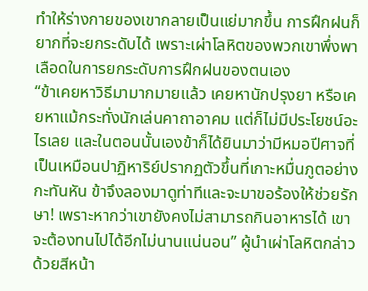ทำให้ร่างกายของเขากลายเป็นแย่มากขึ้น การฝึกฝนก็ยากที่จะยกระดับได้ เพราะเผ่าโลหิตของพวกเขาพึ่งพาเลือดในการยกระดับการฝึกฝนของตนเอง
“ข้าเคยหาวิธีมามากมายแล้ว เคยหานักปรุงยา หรือเคยหาแม้กระทั่งนักเล่นคาถาอาคม แต่ก็ไม่มีประโยชน์อะไรเลย และในตอนนั้นเองข้าก็ได้ยินมาว่ามีหมอปีศาจที่เป็นเหมือนปาฏิหาริย์ปรากฏตัวขึ้นที่เกาะหมื่นภูตอย่างกะทันหัน ข้าจึงลองมาดูท่าทีและจะมาขอร้องให้ช่วยรักษา! เพราะหากว่าเขายังคงไม่สามารถกินอาหารได้ เขาจะต้องทนไปได้อีกไม่นานแน่นอน” ผู้นำเผ่าโลหิตกล่าวด้วยสีหน้า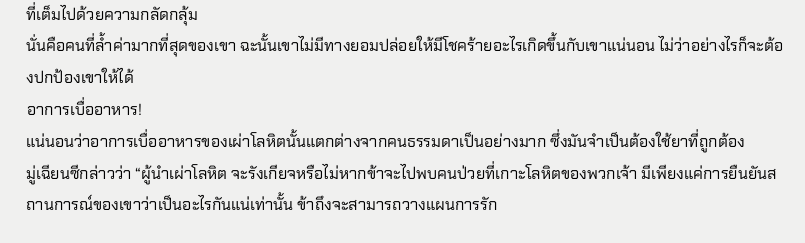ที่เต็มไปด้วยความกลัดกลุ้ม
นั่นคือคนที่ล้ำค่ามากที่สุดของเขา ฉะนั้นเขาไม่มีทางยอมปล่อยให้มีโชคร้ายอะไรเกิดขึ้นกับเขาแน่นอน ไม่ว่าอย่างไรก็จะต้องปกป้องเขาให้ได้
อาการเบื่ออาหาร!
แน่นอนว่าอาการเบื่ออาหารของเผ่าโลหิตนั้นแตกต่างจากคนธรรมดาเป็นอย่างมาก ซึ่งมันจำเป็นต้องใช้ยาที่ถูกต้อง
มู่เฉียนซีกล่าวว่า “ผู้นำเผ่าโลหิต จะรังเกียจหรือไม่หากข้าจะไปพบคนป่วยที่เกาะโลหิตของพวกเจ้า มีเพียงแค่การยืนยันสถานการณ์ของเขาว่าเป็นอะไรกันแน่เท่านั้น ข้าถึงจะสามารถวางแผนการรัก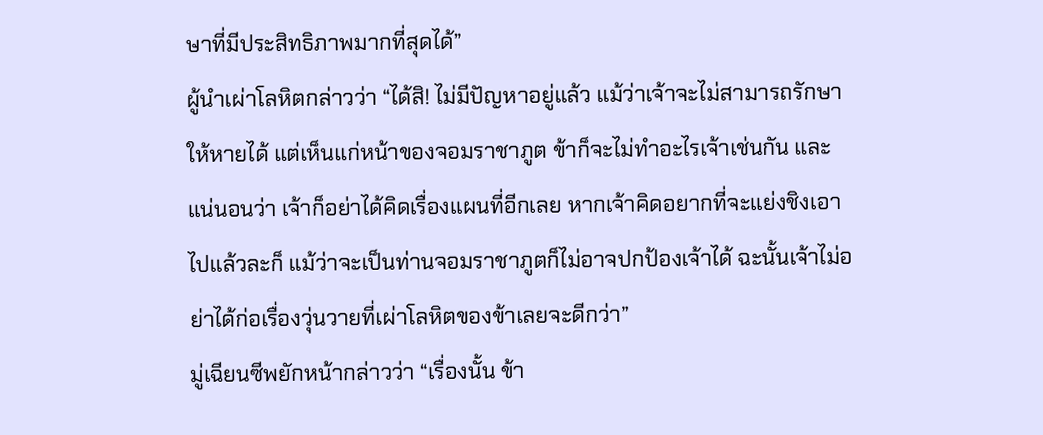ษาที่มีประสิทธิภาพมากที่สุดได้”
ผู้นำเผ่าโลหิตกล่าวว่า “ได้สิ! ไม่มีปัญหาอยู่แล้ว แม้ว่าเจ้าจะไม่สามารถรักษาให้หายได้ แต่เห็นแก่หน้าของจอมราชาภูต ข้าก็จะไม่ทำอะไรเจ้าเช่นกัน และแน่นอนว่า เจ้าก็อย่าได้คิดเรื่องแผนที่อีกเลย หากเจ้าคิดอยากที่จะแย่งชิงเอาไปแล้วละก็ แม้ว่าจะเป็นท่านจอมราชาภูตก็ไม่อาจปกป้องเจ้าได้ ฉะนั้นเจ้าไม่อย่าได้ก่อเรื่องวุ่นวายที่เผ่าโลหิตของข้าเลยจะดีกว่า”
มู่เฉียนซีพยักหน้ากล่าวว่า “เรื่องนั้น ข้า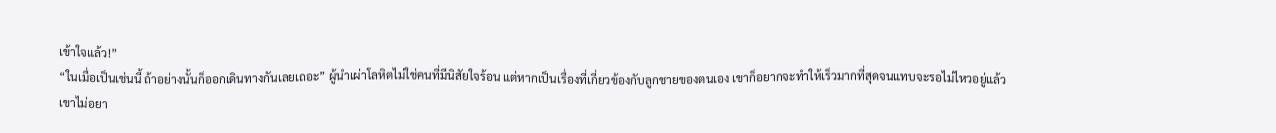เข้าใจแล้ว!”
“ในเมื่อเป็นเช่นนี้ ถ้าอย่างนั้นก็ออกเดินทางกันเลยเถอะ” ผู้นำเผ่าโลหิตไม่ใช่คนที่มีนิสัยใจร้อน แต่หากเป็นเรื่องที่เกี่ยวข้องกับลูกชายของตนเอง เขาก็อยากจะทำให้เร็วมากที่สุดจนแทบจะรอไม่ไหวอยู่แล้ว
เขาไม่อยา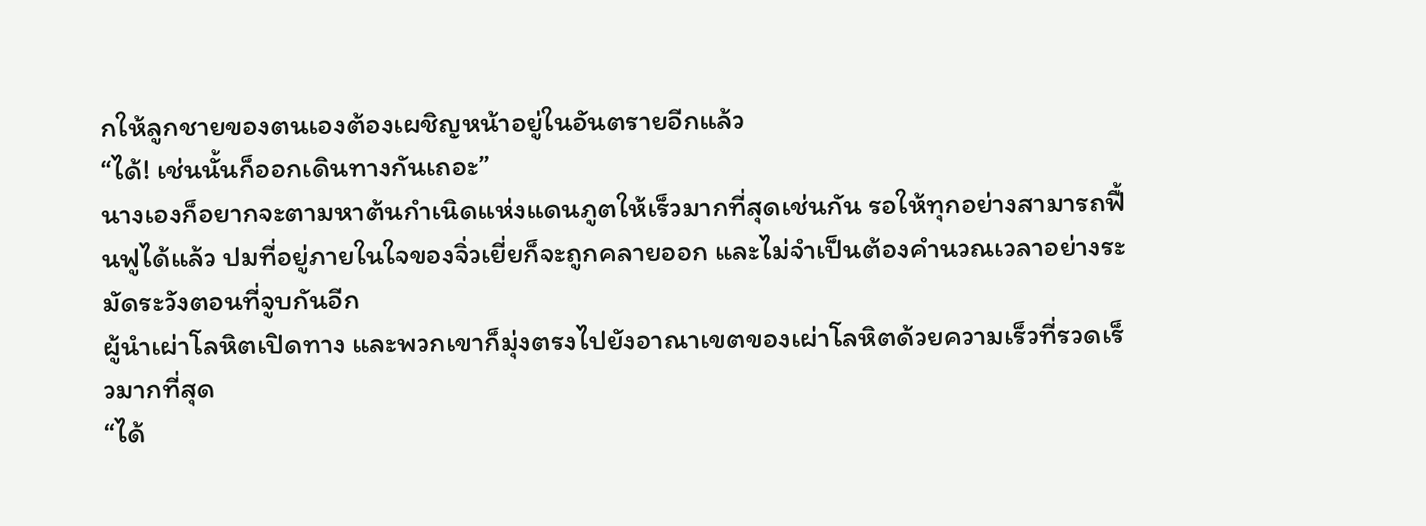กให้ลูกชายของตนเองต้องเผชิญหน้าอยู่ในอันตรายอีกแล้ว
“ได้! เช่นนั้นก็ออกเดินทางกันเถอะ”
นางเองก็อยากจะตามหาต้นกำเนิดแห่งแดนภูตให้เร็วมากที่สุดเช่นกัน รอให้ทุกอย่างสามารถฟื้นฟูได้แล้ว ปมที่อยู่ภายในใจของจิ่วเยี่ยก็จะถูกคลายออก และไม่จำเป็นต้องคำนวณเวลาอย่างระมัดระวังตอนที่จูบกันอีก
ผู้นำเผ่าโลหิตเปิดทาง และพวกเขาก็มุ่งตรงไปยังอาณาเขตของเผ่าโลหิตด้วยความเร็วที่รวดเร็วมากที่สุด
“ได้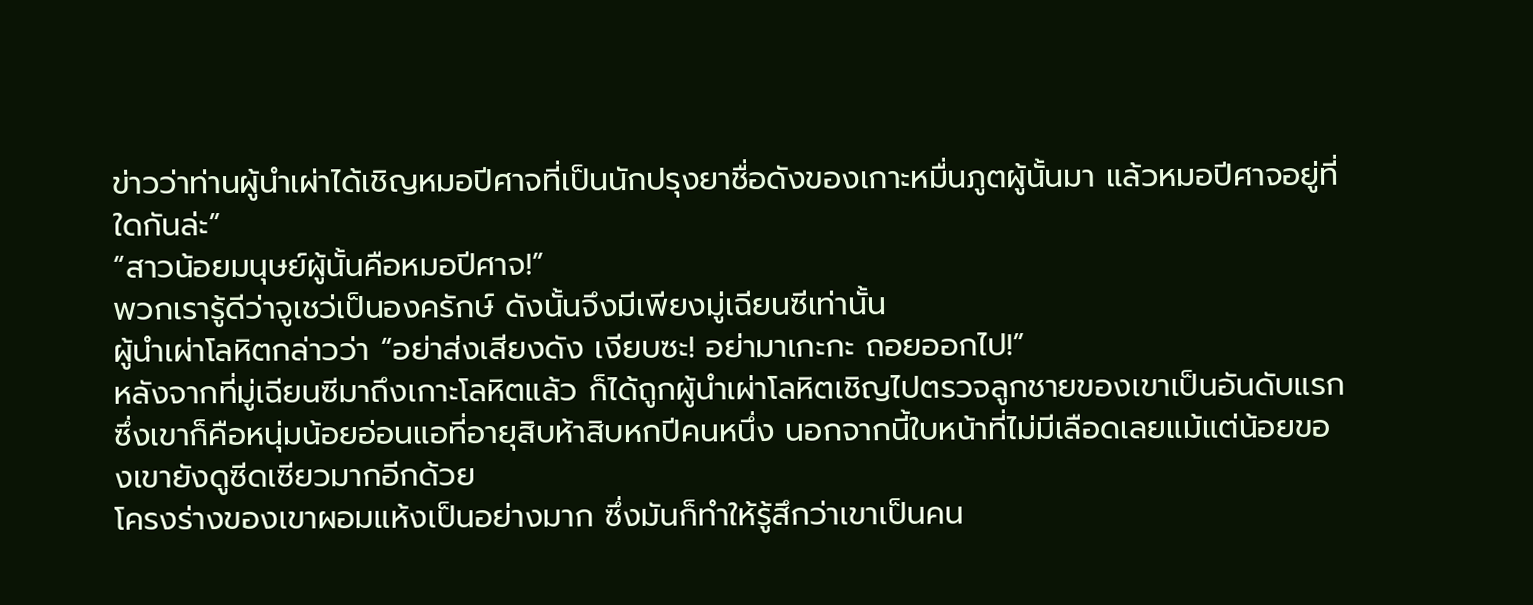ข่าวว่าท่านผู้นำเผ่าได้เชิญหมอปีศาจที่เป็นนักปรุงยาชื่อดังของเกาะหมื่นภูตผู้นั้นมา แล้วหมอปีศาจอยู่ที่ใดกันล่ะ”
“สาวน้อยมนุษย์ผู้นั้นคือหมอปีศาจ!”
พวกเรารู้ดีว่าจูเชว่เป็นองครักษ์ ดังนั้นจึงมีเพียงมู่เฉียนซีเท่านั้น
ผู้นำเผ่าโลหิตกล่าวว่า “อย่าส่งเสียงดัง เงียบซะ! อย่ามาเกะกะ ถอยออกไป!”
หลังจากที่มู่เฉียนซีมาถึงเกาะโลหิตแล้ว ก็ได้ถูกผู้นำเผ่าโลหิตเชิญไปตรวจลูกชายของเขาเป็นอันดับแรก ซึ่งเขาก็คือหนุ่มน้อยอ่อนแอที่อายุสิบห้าสิบหกปีคนหนึ่ง นอกจากนี้ใบหน้าที่ไม่มีเลือดเลยแม้แต่น้อยของเขายังดูซีดเซียวมากอีกด้วย
โครงร่างของเขาผอมแห้งเป็นอย่างมาก ซึ่งมันก็ทำให้รู้สึกว่าเขาเป็นคน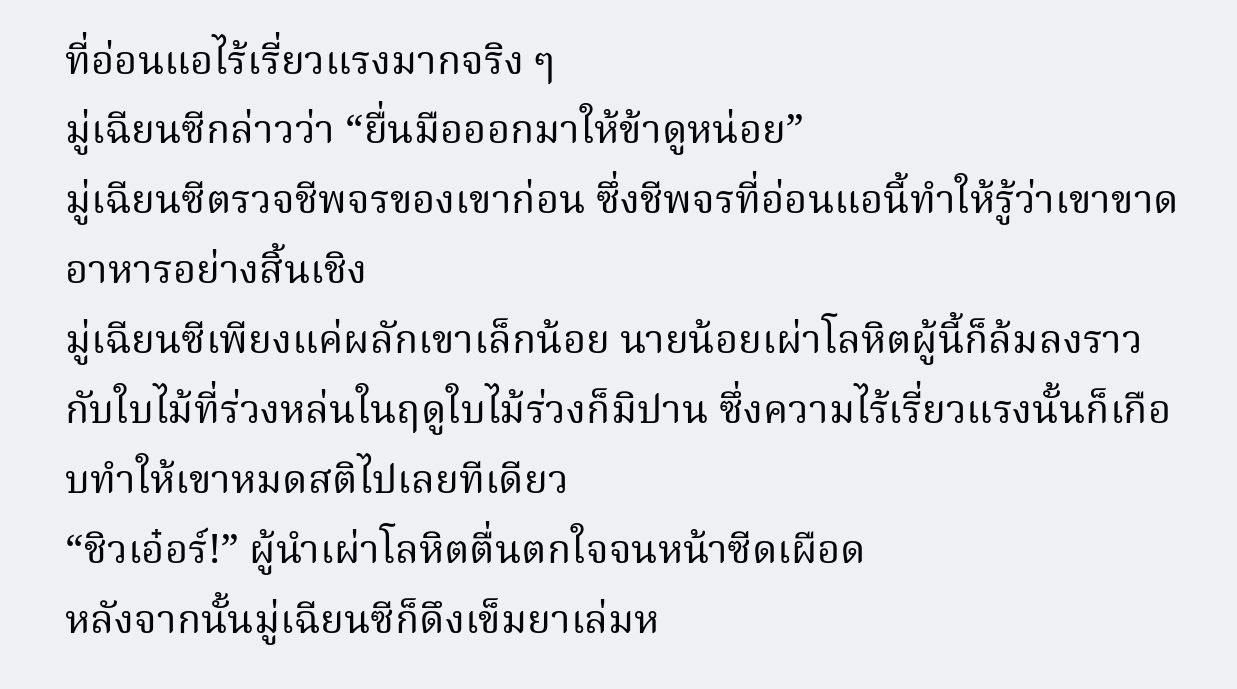ที่อ่อนแอไร้เรี่ยวแรงมากจริง ๆ
มู่เฉียนซีกล่าวว่า “ยื่นมือออกมาให้ข้าดูหน่อย”
มู่เฉียนซีตรวจชีพจรของเขาก่อน ซึ่งชีพจรที่อ่อนแอนี้ทำให้รู้ว่าเขาขาดอาหารอย่างสิ้นเชิง
มู่เฉียนซีเพียงแค่ผลักเขาเล็กน้อย นายน้อยเผ่าโลหิตผู้นี้ก็ล้มลงราวกับใบไม้ที่ร่วงหล่นในฤดูใบไม้ร่วงก็มิปาน ซึ่งความไร้เรี่ยวแรงนั้นก็เกือบทำให้เขาหมดสติไปเลยทีเดียว
“ชิวเอ๋อร์!” ผู้นำเผ่าโลหิตตื่นตกใจจนหน้าซีดเผือด
หลังจากนั้นมู่เฉียนซีก็ดึงเข็มยาเล่มห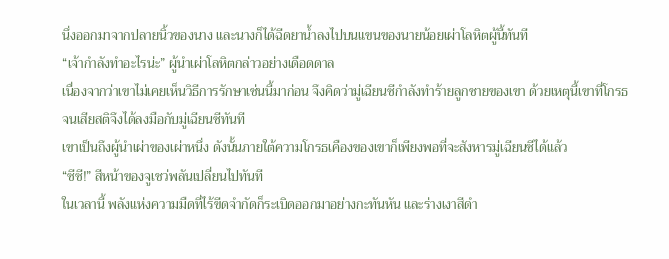นึ่งออกมาจากปลายนิ้วของนาง และนางก็ได้ฉีดยาน้ำลงไปบนแขนของนายน้อยเผ่าโลหิตผู้นี้ทันที
“เจ้ากำลังทำอะไรน่ะ” ผู้นำเผ่าโลหิตกล่าวอย่างเดือดดาล
เนื่องจากว่าเขาไม่เคยเห็นวิธีการรักษาเช่นนี้มาก่อน จึงคิดว่ามู่เฉียนซีกำลังทำร้ายลูกชายของเขา ด้วยเหตุนี้เขาที่โกรธจนเสียสติจึงได้ลงมือกับมู่เฉียนซีทันที
เขาเป็นถึงผู้นำเผ่าของเผ่าหนึ่ง ดังนั้นภายใต้ความโกรธเคืองของเขาก็เพียงพอที่จะสังหารมู่เฉียนซีได้แล้ว
“ซีซี!” สีหน้าของจูเชว่พลันเปลี่ยนไปทันที
ในเวลานี้ พลังแห่งความมืดที่ไร้ขีดจำกัดก็ระเบิดออกมาอย่างกะทันหัน และร่างเงาสีดำ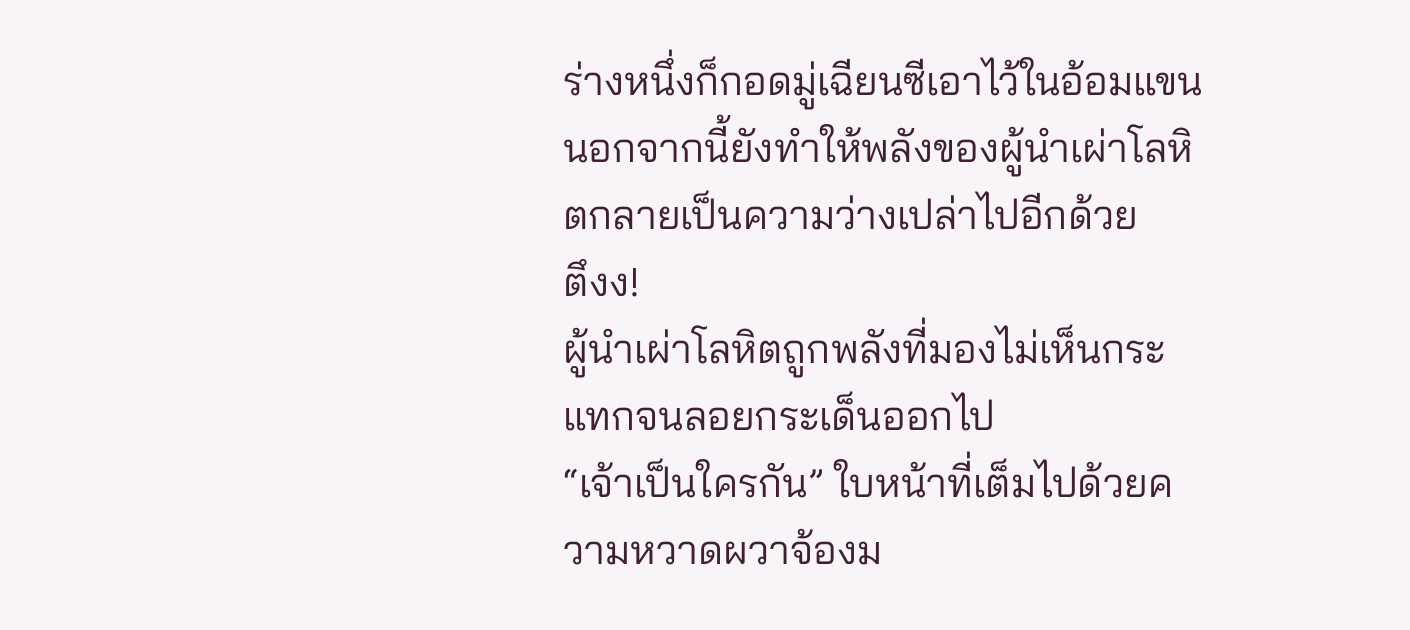ร่างหนึ่งก็กอดมู่เฉียนซีเอาไว้ในอ้อมแขน นอกจากนี้ยังทำให้พลังของผู้นำเผ่าโลหิตกลายเป็นความว่างเปล่าไปอีกด้วย
ตึงง!
ผู้นำเผ่าโลหิตถูกพลังที่มองไม่เห็นกระแทกจนลอยกระเด็นออกไป
“เจ้าเป็นใครกัน” ใบหน้าที่เต็มไปด้วยความหวาดผวาจ้องม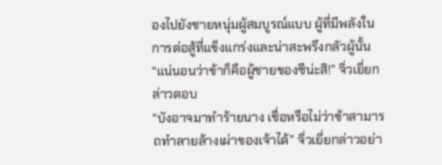องไปยังชายหนุ่มผู้สมบูรณ์แบบ ผู้ที่มีพลังในการต่อสู้ที่แข็งแกร่งและน่าสะพรึงกลัวผู้นั้น
“แน่นอนว่าข้าก็คือผู้ชายของซีน่ะสิ!” จิ่วเยี่ยกล่าวตอบ
“บังอาจมาทำร้ายนาง เชื่อหรือไม่ว่าข้าสามารถทำลายล้างเผ่าของเจ้าได้” จิ่วเยี่ยกล่าวอย่า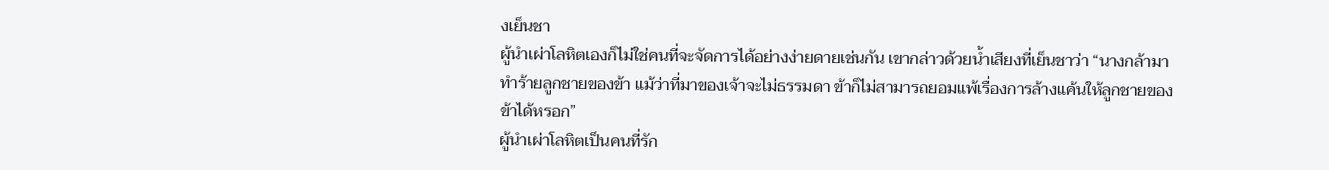งเย็นชา
ผู้นำเผ่าโลหิตเองก็ไม่ใช่คนที่จะจัดการได้อย่างง่ายดายเช่นกัน เขากล่าวด้วยน้ำเสียงที่เย็นชาว่า “นางกล้ามาทำร้ายลูกชายของข้า แม้ว่าที่มาของเจ้าจะไม่ธรรมดา ข้าก็ไม่สามารถยอมแพ้เรื่องการล้างแค้นให้ลูกชายของข้าได้หรอก”
ผู้นำเผ่าโลหิตเป็นคนที่รัก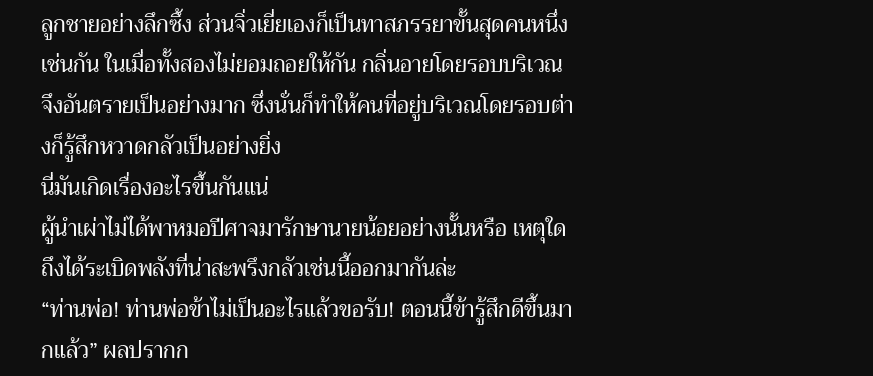ลูกชายอย่างลึกซึ้ง ส่วนจิ่วเยี่ยเองก็เป็นทาสภรรยาขั้นสุดคนหนึ่งเช่นกัน ในเมื่อทั้งสองไม่ยอมถอยให้กัน กลิ่นอายโดยรอบบริเวณจึงอันตรายเป็นอย่างมาก ซึ่งนั่นก็ทำให้คนที่อยู่บริเวณโดยรอบต่างก็รู้สึกหวาดกลัวเป็นอย่างยิ่ง
นี่มันเกิดเรื่องอะไรขึ้นกันแน่
ผู้นำเผ่าไม่ได้พาหมอปีศาจมารักษานายน้อยอย่างนั้นหรือ เหตุใดถึงได้ระเบิดพลังที่น่าสะพรึงกลัวเช่นนี้ออกมากันล่ะ
“ท่านพ่อ! ท่านพ่อข้าไม่เป็นอะไรแล้วขอรับ! ตอนนี้ข้ารู้สึกดีขึ้นมากแล้ว” ผลปรากก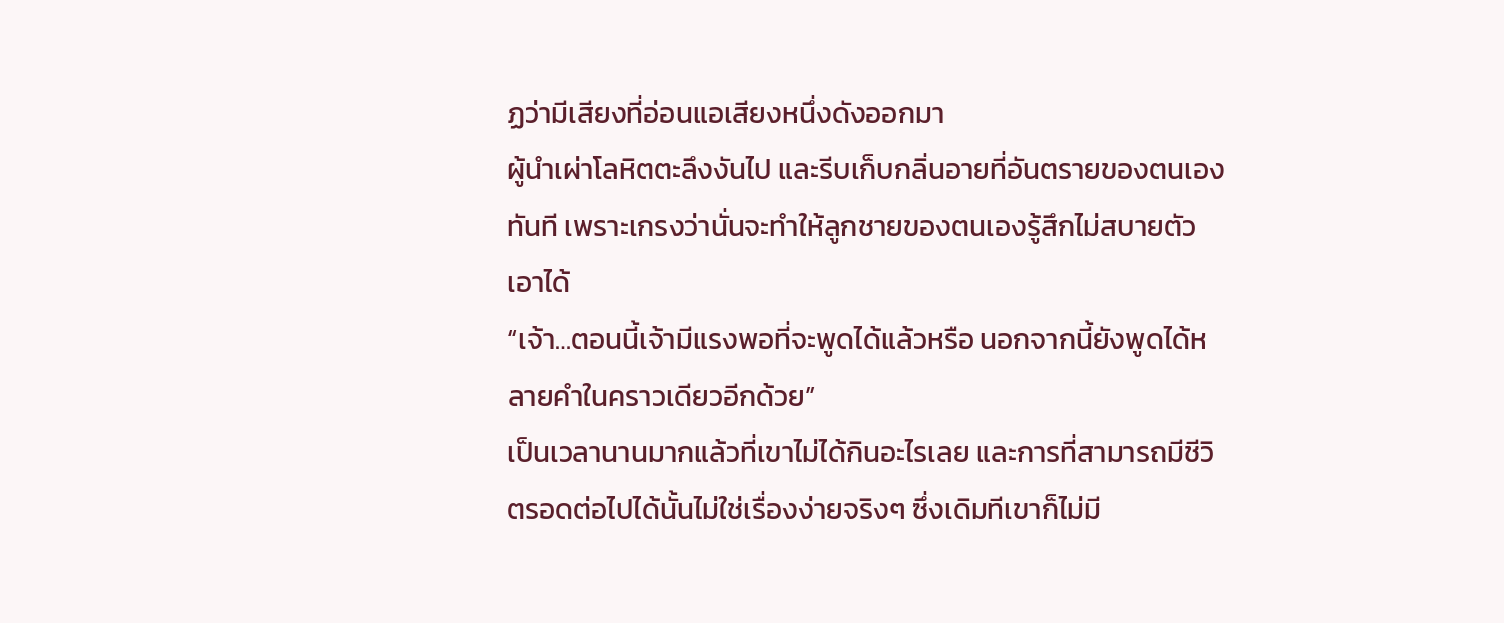ฏว่ามีเสียงที่อ่อนแอเสียงหนึ่งดังออกมา
ผู้นำเผ่าโลหิตตะลึงงันไป และรีบเก็บกลิ่นอายที่อันตรายของตนเองทันที เพราะเกรงว่านั่นจะทำให้ลูกชายของตนเองรู้สึกไม่สบายตัวเอาได้
“เจ้า…ตอนนี้เจ้ามีแรงพอที่จะพูดได้แล้วหรือ นอกจากนี้ยังพูดได้หลายคำในคราวเดียวอีกด้วย”
เป็นเวลานานมากแล้วที่เขาไม่ได้กินอะไรเลย และการที่สามารถมีชีวิตรอดต่อไปได้นั้นไม่ใช่เรื่องง่ายจริงๆ ซึ่งเดิมทีเขาก็ไม่มี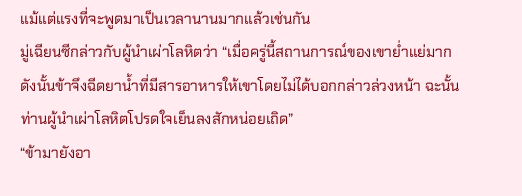แม้แต่แรงที่จะพูดมาเป็นเวลานานมากแล้วเช่นกัน
มู่เฉียนซีกล่าวกับผู้นำเผ่าโลหิตว่า “เมื่อครู่นี้สถานการณ์ของเขาย่ำแย่มาก ดังนั้นข้าจึงฉีดยาน้ำที่มีสารอาหารให้เขาโดยไม่ได้บอกกล่าวล่วงหน้า ฉะนั้นท่านผู้นำเผ่าโลหิตโปรดใจเย็นลงสักหน่อยเถิด”
“ข้ามายังอา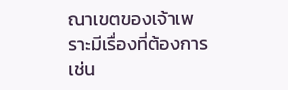ณาเขตของเจ้าเพราะมีเรื่องที่ต้องการเช่น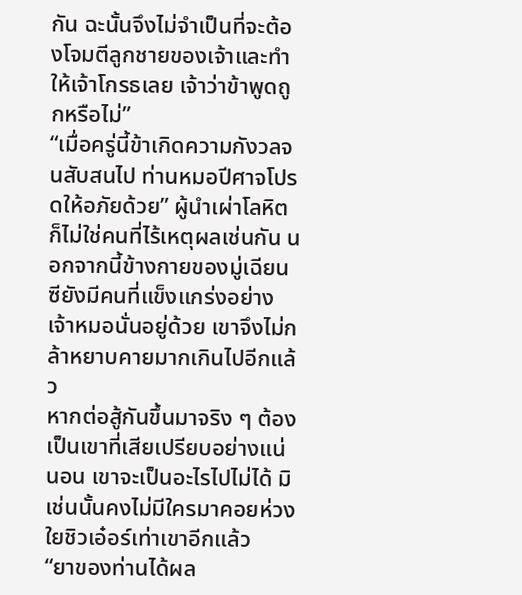กัน ฉะนั้นจึงไม่จำเป็นที่จะต้องโจมตีลูกชายของเจ้าและทำให้เจ้าโกรธเลย เจ้าว่าข้าพูดถูกหรือไม่”
“เมื่อครู่นี้ข้าเกิดความกังวลจนสับสนไป ท่านหมอปีศาจโปรดให้อภัยด้วย” ผู้นำเผ่าโลหิตก็ไม่ใช่คนที่ไร้เหตุผลเช่นกัน นอกจากนี้ข้างกายของมู่เฉียนซียังมีคนที่แข็งแกร่งอย่างเจ้าหมอนั่นอยู่ด้วย เขาจึงไม่กล้าหยาบคายมากเกินไปอีกแล้ว
หากต่อสู้กันขึ้นมาจริง ๆ ต้องเป็นเขาที่เสียเปรียบอย่างแน่นอน เขาจะเป็นอะไรไปไม่ได้ มิเช่นนั้นคงไม่มีใครมาคอยห่วงใยชิวเอ๋อร์เท่าเขาอีกแล้ว
“ยาของท่านได้ผล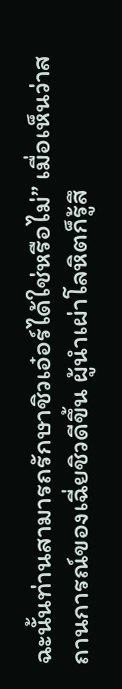ฉะนั้นท่านสามารถรักษาชิวเอ๋อร์ได้ใช่หรือไม่” เมื่อเห็นว่าสถานการณ์ของเฉี่ยชิวดีขึ้น ผู้นำเผ่าโลหิตก็รู้สึ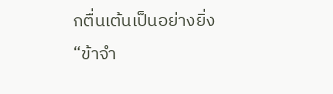กตื่นเต้นเป็นอย่างยิ่ง
“ข้าจำ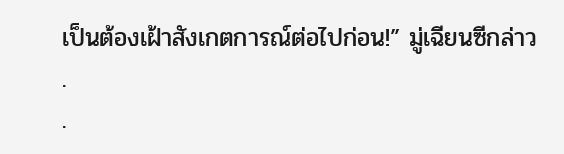เป็นต้องเฝ้าสังเกตการณ์ต่อไปก่อน!” มู่เฉียนซีกล่าว
.
.